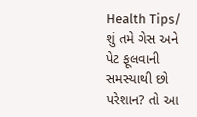Health Tips/ શું તમે ગેસ અને પેટ ફૂલવાની સમસ્યાથી છો પરેશાન? તો આ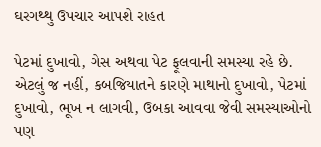ઘરગથ્થુ ઉપચાર આપશે રાહત

પેટમાં દુખાવો, ગેસ અથવા પેટ ફૂલવાની સમસ્યા રહે છે. એટલું જ નહીં, કબજિયાતને કારણે માથાનો દુખાવો, પેટમાં દુખાવો, ભૂખ ન લાગવી, ઉબકા આવવા જેવી સમસ્યાઓનો પણ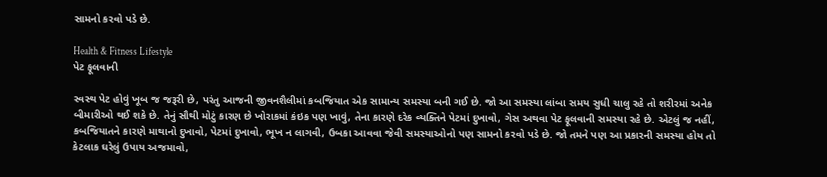સામનો કરવો પડે છે.

Health & Fitness Lifestyle
પેટ ફૂલવાની

સ્વસ્થ પેટ હોવું ખૂબ જ જરૂરી છે, પરંતુ આજની જીવનશૈલીમાં કબજિયાત એક સામાન્ય સમસ્યા બની ગઈ છે. જો આ સમસ્યા લાંબા સમય સુધી ચાલુ રહે તો શરીરમાં અનેક બીમારીઓ થઈ શકે છે. તેનું સૌથી મોટું કારણ છે ખોરાકમાં કંઇક પણ ખાવું, તેના કારણે દરેક વ્યક્તિને પેટમાં દુખાવો, ગેસ અથવા પેટ ફૂલવાની સમસ્યા રહે છે. એટલું જ નહીં, કબજિયાતને કારણે માથાનો દુખાવો, પેટમાં દુખાવો, ભૂખ ન લાગવી, ઉબકા આવવા જેવી સમસ્યાઓનો પણ સામનો કરવો પડે છે. જો તમને પણ આ પ્રકારની સમસ્યા હોય તો કેટલાક ઘરેલું ઉપાય અજમાવો,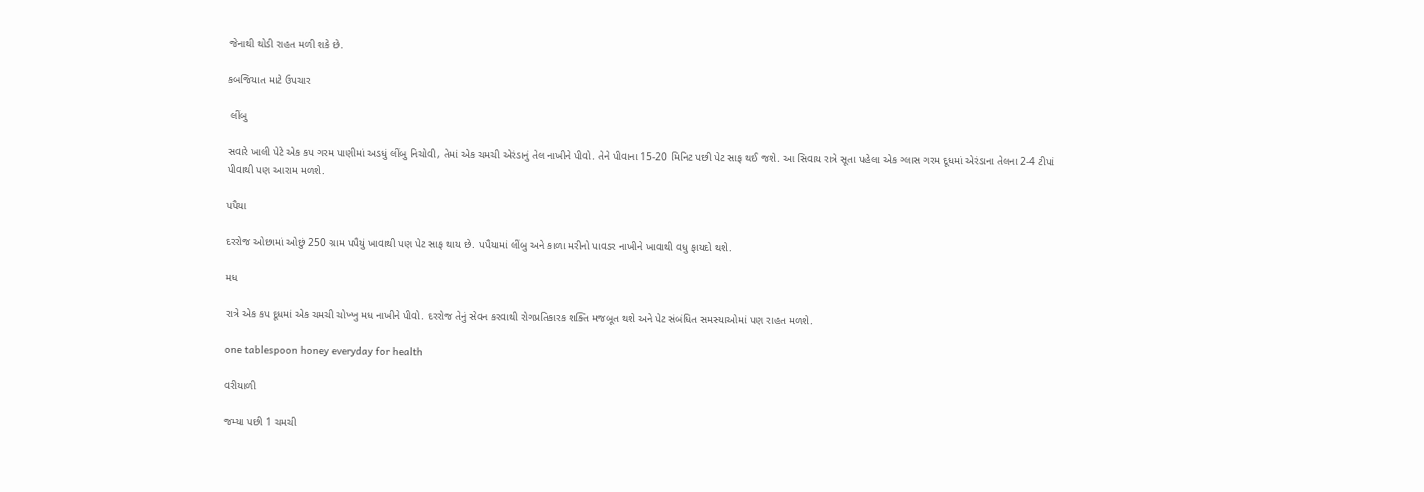જેનાથી થોડી રાહત મળી શકે છે.

કબજિયાત માટે ઉપચાર

 લીંબુ

સવારે ખાલી પેટે એક કપ ગરમ પાણીમાં અડધું લીંબુ નિચોવી, તેમાં એક ચમચી એરંડાનું તેલ નાખીને પીવો. તેને પીવાના 15-20 મિનિટ પછી પેટ સાફ થઈ જશે. આ સિવાય રાત્રે સૂતા પહેલા એક ગ્લાસ ગરમ દૂધમાં એરંડાના તેલના 2-4 ટીપાં પીવાથી પણ આરામ મળશે.

પપૈયા

દરરોજ ઓછામાં ઓછું 250 ગ્રામ પપૈયું ખાવાથી પણ પેટ સાફ થાય છે. પપૈયામાં લીંબુ અને કાળા મરીનો પાવડર નાખીને ખાવાથી વધુ ફાયદો થશે.

મધ

રાત્રે એક કપ દૂધમાં એક ચમચી ચોખ્ખુ મધ નાખીને પીવો. દરરોજ તેનું સેવન કરવાથી રોગપ્રતિકારક શક્તિ મજબૂત થશે અને પેટ સંબંધિત સમસ્યાઓમાં પણ રાહત મળશે.

one tablespoon honey everyday for health

વરીયાળી

જમ્યા પછી 1 ચમચી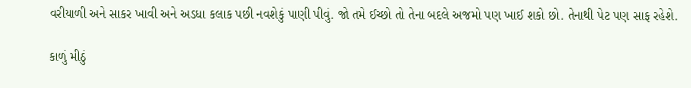વરીયાળી અને સાકર ખાવી અને અડધા કલાક પછી નવશેકું પાણી પીવું. જો તમે ઈચ્છો તો તેના બદલે અજમો પણ ખાઈ શકો છો. તેનાથી પેટ પણ સાફ રહેશે.

કાળું મીઠું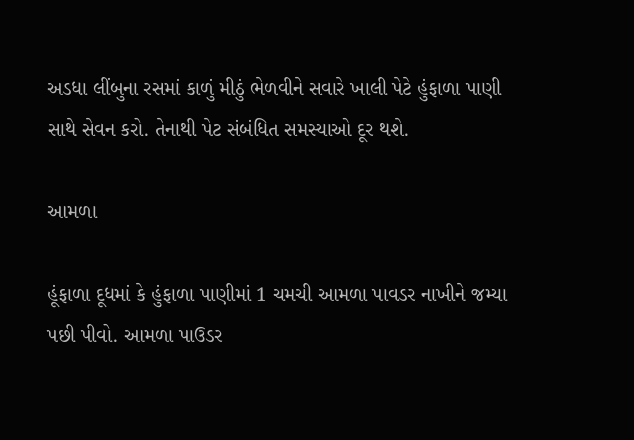અડધા લીંબુના રસમાં કાળું મીઠું ભેળવીને સવારે ખાલી પેટે હુંફાળા પાણી સાથે સેવન કરો. તેનાથી પેટ સંબંધિત સમસ્યાઓ દૂર થશે.

આમળા

હૂંફાળા દૂધમાં કે હુંફાળા પાણીમાં 1 ચમચી આમળા પાવડર નાખીને જમ્યા પછી પીવો. આમળા પાઉડર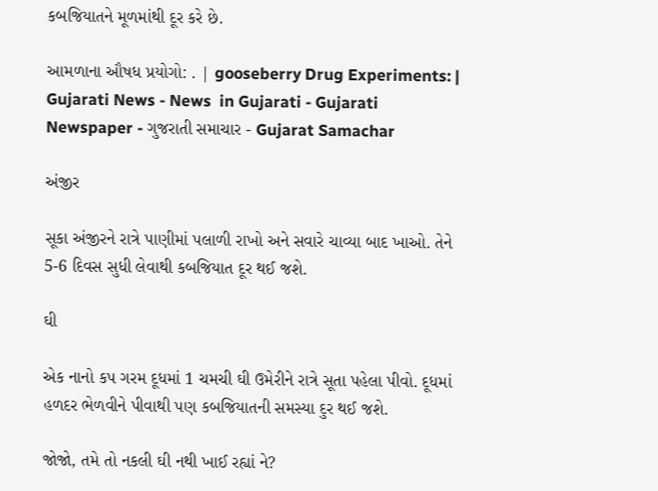કબજિયાતને મૂળમાંથી દૂર કરે છે.

આમળાના ઔષધ પ્રયોગો: . | gooseberry Drug Experiments: | Gujarati News - News  in Gujarati - Gujarati Newspaper - ગુજરાતી સમાચાર - Gujarat Samachar

અંજીર

સૂકા અંજીરને રાત્રે પાણીમાં પલાળી રાખો અને સવારે ચાવ્યા બાદ ખાઓ. તેને 5-6 દિવસ સુધી લેવાથી કબજિયાત દૂર થઈ જશે.

ઘી

એક નાનો કપ ગરમ દૂધમાં 1 ચમચી ઘી ઉમેરીને રાત્રે સૂતા પહેલા પીવો. દૂધમાં હળદર ભેળવીને પીવાથી પણ કબજિયાતની સમસ્યા દુર થઈ જશે.

જોજો, તમે તો નકલી ઘી નથી ખાઈ રહ્યાં ને?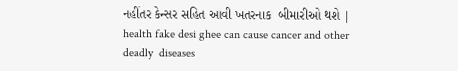નહીંતર કેન્સર સહિત આવી ખતરનાક  બીમારીઓ થશે | health fake desi ghee can cause cancer and other deadly  diseases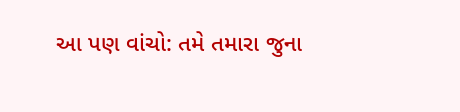આ પણ વાંચો: તમે તમારા જુના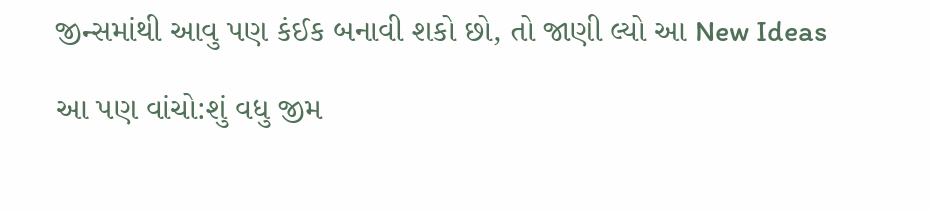જીન્સમાંથી આવુ પણ કંઈક બનાવી શકો છો, તો જાણી લ્યો આ New Ideas

આ પણ વાંચો:શું વધુ જીમ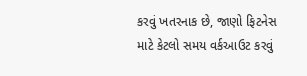કરવું ખતરનાક છે, જાણો ફિટનેસ માટે કેટલો સમય વર્કઆઉટ કરવું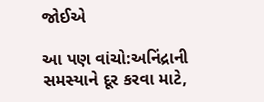જોઈએ

આ પણ વાંચો:અનિંદ્રાની સમસ્યાને દૂર કરવા માટે,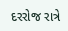દરરોજ રાત્રે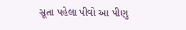સૂતા પહેલા પીવો આ પીણુ